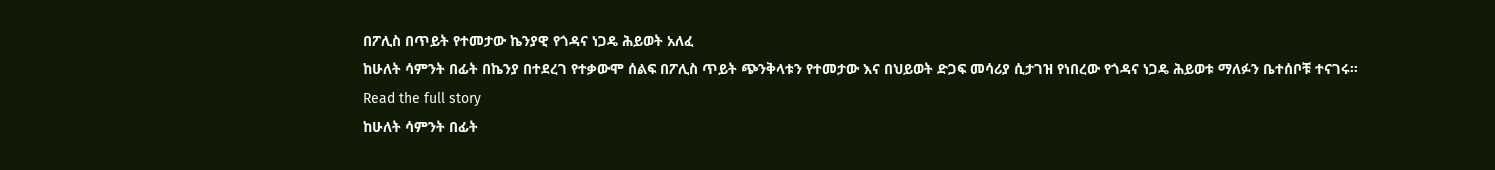በፖሊስ በጥይት የተመታው ኬንያዊ የጎዳና ነጋዴ ሕይወት አለፈ
ከሁለት ሳምንት በፊት በኬንያ በተደረገ የተቃውሞ ሰልፍ በፖሊስ ጥይት ጭንቅላቱን የተመታው እና በህይወት ድጋፍ መሳሪያ ሲታገዝ የነበረው የጎዳና ነጋዴ ሕይወቱ ማለፉን ቤተሰቦቹ ተናገሩ።
Read the full story
ከሁለት ሳምንት በፊት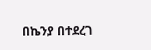በኬንያ በተደረገ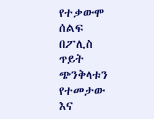የተቃውሞ ሰልፍ በፖሊስ ጥይት ጭንቅላቱን የተመታው እና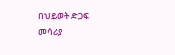በህይወት ድጋፍ መሳሪያ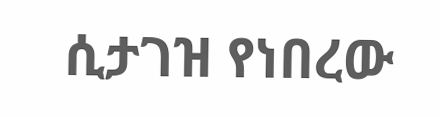ሲታገዝ የነበረው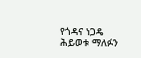የጎዳና ነጋዴ ሕይወቱ ማለፉን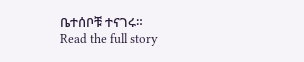ቤተሰቦቹ ተናገሩ።
Read the full story